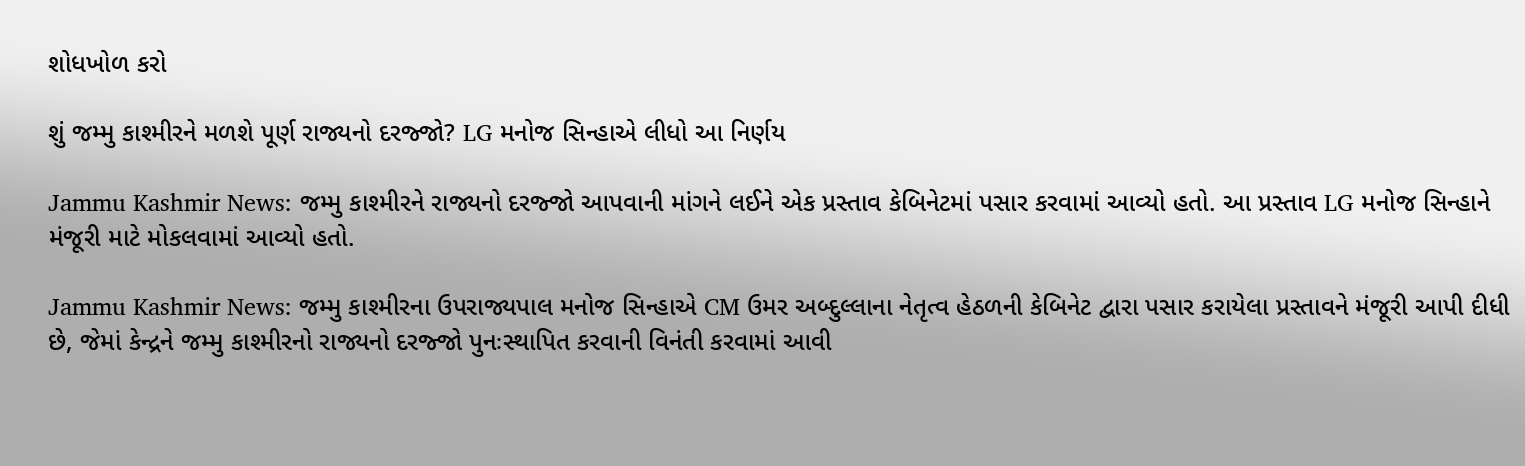શોધખોળ કરો

શું જમ્મુ કાશ્મીરને મળશે પૂર્ણ રાજ્યનો દરજ્જો? LG મનોજ સિન્હાએ લીધો આ નિર્ણય

Jammu Kashmir News: જમ્મુ કાશ્મીરને રાજ્યનો દરજ્જો આપવાની માંગને લઈને એક પ્રસ્તાવ કેબિનેટમાં પસાર કરવામાં આવ્યો હતો. આ પ્રસ્તાવ LG મનોજ સિન્હાને મંજૂરી માટે મોકલવામાં આવ્યો હતો.

Jammu Kashmir News: જમ્મુ કાશ્મીરના ઉપરાજ્યપાલ મનોજ સિન્હાએ CM ઉમર અબ્દુલ્લાના નેતૃત્વ હેઠળની કેબિનેટ દ્વારા પસાર કરાયેલા પ્રસ્તાવને મંજૂરી આપી દીધી છે, જેમાં કેન્દ્રને જમ્મુ કાશ્મીરનો રાજ્યનો દરજ્જો પુનઃસ્થાપિત કરવાની વિનંતી કરવામાં આવી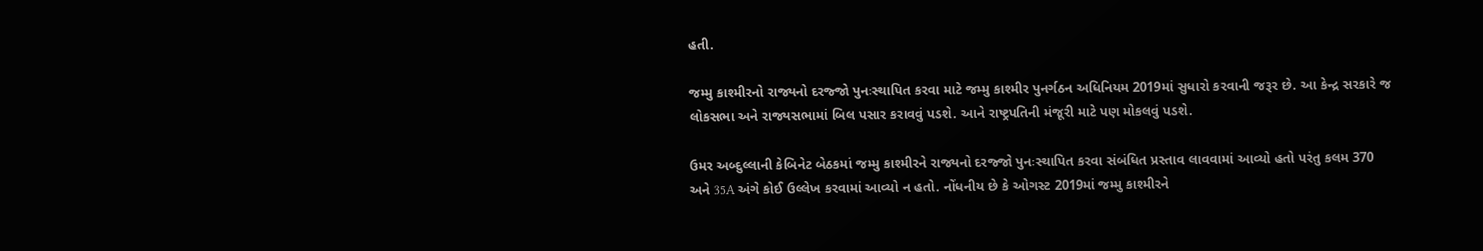હતી.

જમ્મુ કાશ્મીરનો રાજ્યનો દરજ્જો પુનઃસ્થાપિત કરવા માટે જમ્મુ કાશ્મીર પુનર્ગઠન અધિનિયમ 2019માં સુધારો કરવાની જરૂર છે. આ કેન્દ્ર સરકારે જ લોકસભા અને રાજ્યસભામાં બિલ પસાર કરાવવું પડશે. આને રાષ્ટ્રપતિની મંજૂરી માટે પણ મોકલવું પડશે.

ઉમર અબ્દુલ્લાની કેબિનેટ બેઠકમાં જમ્મુ કાશ્મીરને રાજ્યનો દરજ્જો પુનઃસ્થાપિત કરવા સંબંધિત પ્રસ્તાવ લાવવામાં આવ્યો હતો પરંતુ કલમ 370 અને 35A અંગે કોઈ ઉલ્લેખ કરવામાં આવ્યો ન હતો. નોંધનીય છે કે ઓગસ્ટ 2019માં જમ્મુ કાશ્મીરને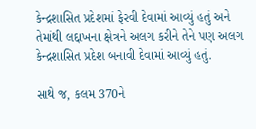કેન્દ્રશાસિત પ્રદેશમાં ફેરવી દેવામાં આવ્યું હતું અને તેમાંથી લદ્દાખના ક્ષેત્રને અલગ કરીને તેને પણ અલગ કેન્દ્રશાસિત પ્રદેશ બનાવી દેવામાં આવ્યું હતું.

સાથે જ, કલમ 370ને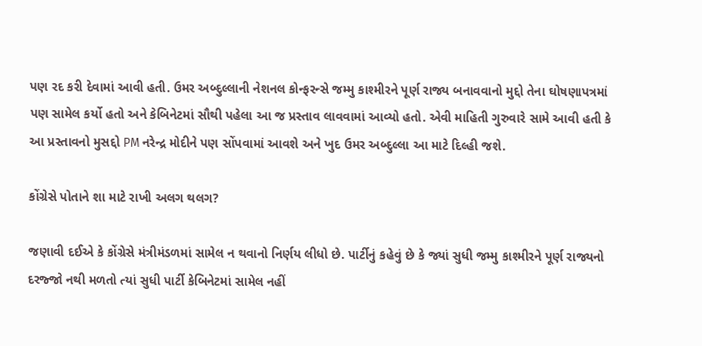પણ રદ કરી દેવામાં આવી હતી. ઉમર અબ્દુલ્લાની નેશનલ કોન્ફરન્સે જમ્મુ કાશ્મીરને પૂર્ણ રાજ્ય બનાવવાનો મુદ્દો તેના ઘોષણાપત્રમાં પણ સામેલ કર્યો હતો અને કેબિનેટમાં સૌથી પહેલા આ જ પ્રસ્તાવ લાવવામાં આવ્યો હતો. એવી માહિતી ગુરુવારે સામે આવી હતી કે આ પ્રસ્તાવનો મુસદ્દો PM નરેન્દ્ર મોદીને પણ સોંપવામાં આવશે અને ખુદ ઉમર અબ્દુલ્લા આ માટે દિલ્હી જશે.

કોંગ્રેસે પોતાને શા માટે રાખી અલગ થલગ?

જણાવી દઈએ કે કોંગ્રેસે મંત્રીમંડળમાં સામેલ ન થવાનો નિર્ણય લીધો છે. પાર્ટીનું કહેવું છે કે જ્યાં સુધી જમ્મુ કાશ્મીરને પૂર્ણ રાજ્યનો દરજ્જો નથી મળતો ત્યાં સુધી પાર્ટી કેબિનેટમાં સામેલ નહીં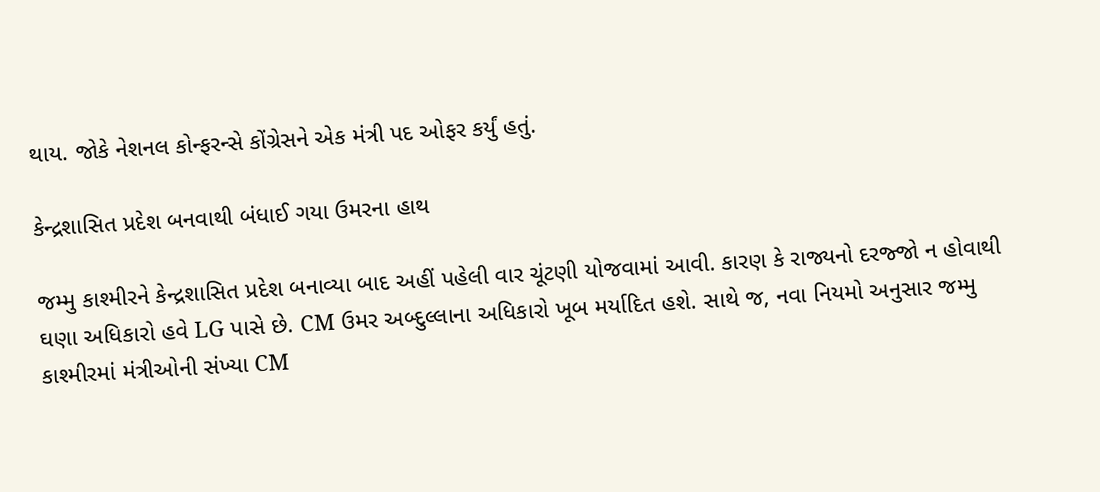થાય. જોકે નેશનલ કોન્ફરન્સે કોંગ્રેસને એક મંત્રી પદ ઓફર કર્યું હતું.

કેન્દ્રશાસિત પ્રદેશ બનવાથી બંધાઈ ગયા ઉમરના હાથ

જમ્મુ કાશ્મીરને કેન્દ્રશાસિત પ્રદેશ બનાવ્યા બાદ અહીં પહેલી વાર ચૂંટણી યોજવામાં આવી. કારણ કે રાજ્યનો દરજ્જો ન હોવાથી ઘણા અધિકારો હવે LG પાસે છે. CM ઉમર અબ્દુલ્લાના અધિકારો ખૂબ મર્યાદિત હશે. સાથે જ, નવા નિયમો અનુસાર જમ્મુ કાશ્મીરમાં મંત્રીઓની સંખ્યા CM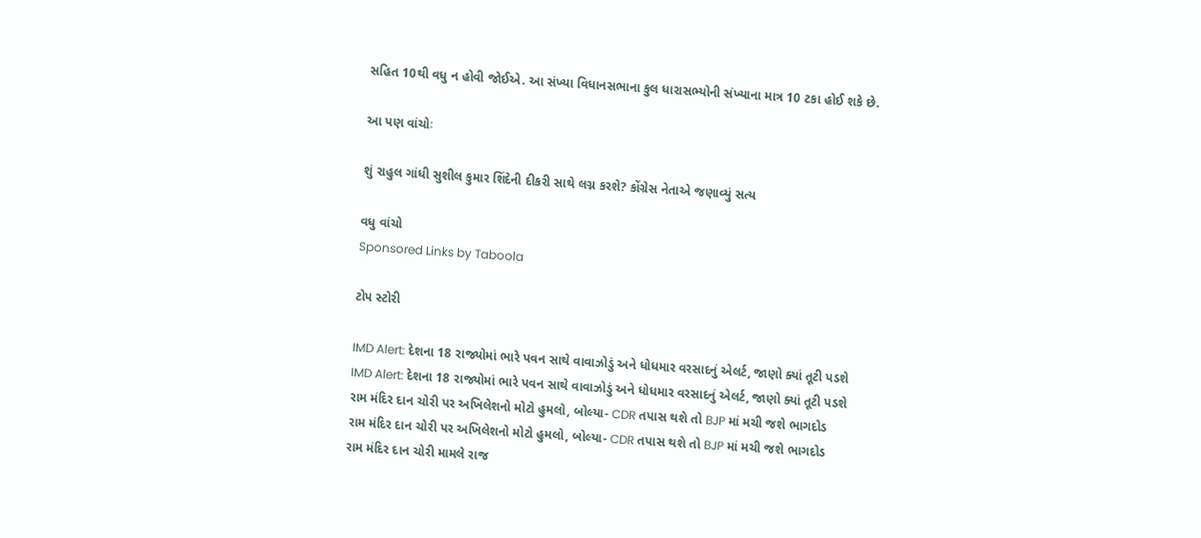સહિત 10થી વધુ ન હોવી જોઈએ. આ સંખ્યા વિધાનસભાના કુલ ધારાસભ્યોની સંખ્યાના માત્ર 10 ટકા હોઈ શકે છે.

આ પણ વાંચોઃ

શું રાહુલ ગાંધી સુશીલ કુમાર શિંદેની દીકરી સાથે લગ્ન કરશે? કોંગ્રેસ નેતાએ જણાવ્યું સત્ય

વધુ વાંચો
Sponsored Links by Taboola

ટોપ સ્ટોરી

IMD Alert: દેશના 18 રાજ્યોમાં ભારે પવન સાથે વાવાઝોડું અને ધોધમાર વરસાદનું એલર્ટ, જાણો ક્યાં તૂટી પડશે
IMD Alert: દેશના 18 રાજ્યોમાં ભારે પવન સાથે વાવાઝોડું અને ધોધમાર વરસાદનું એલર્ટ, જાણો ક્યાં તૂટી પડશે
રામ મંદિર દાન ચોરી પર અખિલેશનો મોટો હુમલો, બોલ્યા- CDR તપાસ થશે તો BJP માં મચી જશે ભાગદોડ
રામ મંદિર દાન ચોરી પર અખિલેશનો મોટો હુમલો, બોલ્યા- CDR તપાસ થશે તો BJP માં મચી જશે ભાગદોડ
રામ મંદિર દાન ચોરી મામલે રાજ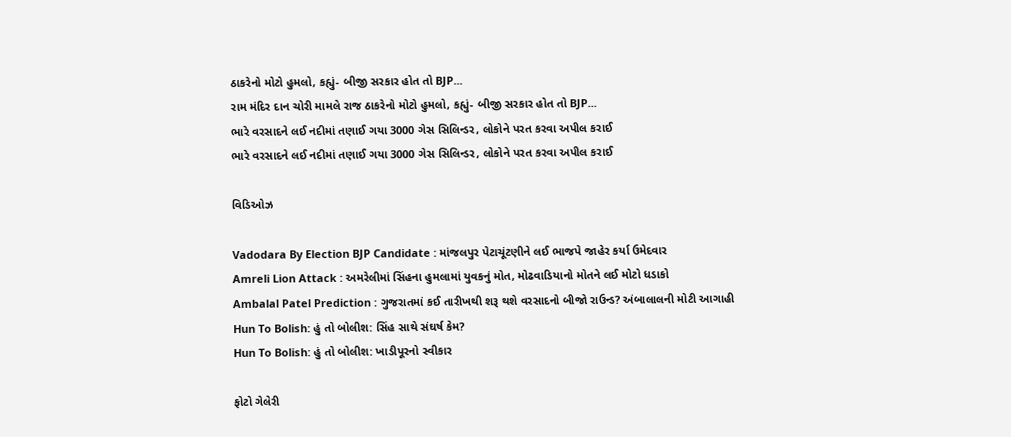ઠાકરેનો મોટો હુમલો, કહ્યું- બીજી સરકાર હોત તો BJP...
રામ મંદિર દાન ચોરી મામલે રાજ ઠાકરેનો મોટો હુમલો, કહ્યું- બીજી સરકાર હોત તો BJP...
ભારે વરસાદને લઈ નદીમાં તણાઈ ગયા 3000 ગેસ સિલિન્ડર, લોકોને પરત કરવા અપીલ કરાઈ
ભારે વરસાદને લઈ નદીમાં તણાઈ ગયા 3000 ગેસ સિલિન્ડર, લોકોને પરત કરવા અપીલ કરાઈ

વિડિઓઝ

Vadodara By Election BJP Candidate : માંજલપુર પેટાચૂંટણીને લઈ ભાજપે જાહેર કર્યા ઉમેદવાર
Amreli Lion Attack : અમરેલીમાં સિંહના હુમલામાં યુવકનું મોત, મોઢવાડિયાનો મોતને લઈ મોટો ધડાકો
Ambalal Patel Prediction : ગુજરાતમાં કઈ તારીખથી શરૂ થશે વરસાદનો બીજો રાઉન્ડ? અંબાલાલની મોટી આગાહી
Hun To Bolish: હું તો બોલીશ: સિંહ સાથે સંઘર્ષ કેમ?
Hun To Bolish: હું તો બોલીશ: ખાડીપૂરનો સ્વીકાર

ફોટો ગેલેરી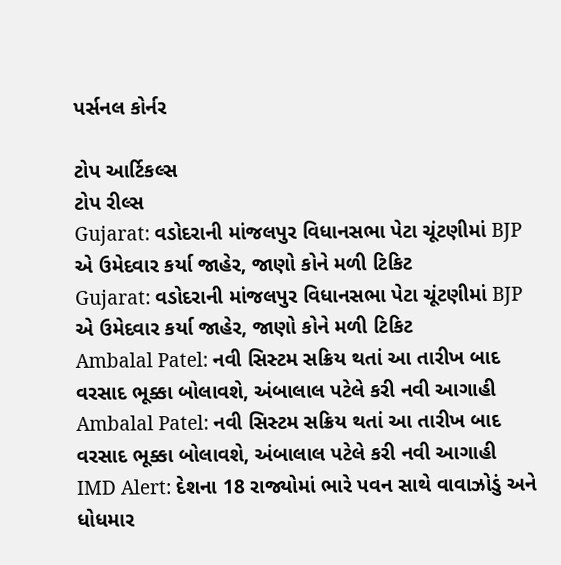પર્સનલ કોર્નર

ટોપ આર્ટિકલ્સ
ટોપ રીલ્સ
Gujarat: વડોદરાની માંજલપુર વિધાનસભા પેટા ચૂંટણીમાં BJP એ ઉમેદવાર કર્યા જાહેર, જાણો કોને મળી ટિકિટ
Gujarat: વડોદરાની માંજલપુર વિધાનસભા પેટા ચૂંટણીમાં BJP એ ઉમેદવાર કર્યા જાહેર, જાણો કોને મળી ટિકિટ
Ambalal Patel: નવી સિસ્ટમ સક્રિય થતાં આ તારીખ બાદ વરસાદ ભૂક્કા બોલાવશે, અંબાલાલ પટેલે કરી નવી આગાહી
Ambalal Patel: નવી સિસ્ટમ સક્રિય થતાં આ તારીખ બાદ વરસાદ ભૂક્કા બોલાવશે, અંબાલાલ પટેલે કરી નવી આગાહી
IMD Alert: દેશના 18 રાજ્યોમાં ભારે પવન સાથે વાવાઝોડું અને ધોધમાર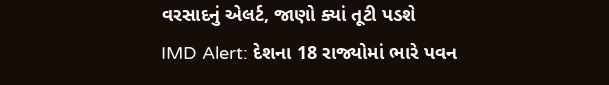વરસાદનું એલર્ટ, જાણો ક્યાં તૂટી પડશે
IMD Alert: દેશના 18 રાજ્યોમાં ભારે પવન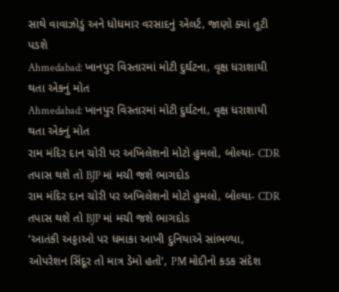સાથે વાવાઝોડું અને ધોધમાર વરસાદનું એલર્ટ, જાણો ક્યાં તૂટી પડશે
Ahmedabad: ખાનપુર વિસ્તારમાં મોટી દુર્ઘટના, વૃક્ષ ધરાશાયી થતા એકનું મોત
Ahmedabad: ખાનપુર વિસ્તારમાં મોટી દુર્ઘટના, વૃક્ષ ધરાશાયી થતા એકનું મોત
રામ મંદિર દાન ચોરી પર અખિલેશનો મોટો હુમલો, બોલ્યા- CDR તપાસ થશે તો BJP માં મચી જશે ભાગદોડ
રામ મંદિર દાન ચોરી પર અખિલેશનો મોટો હુમલો, બોલ્યા- CDR તપાસ થશે તો BJP માં મચી જશે ભાગદોડ
'આતંકી અડ્ડાઓ પર ધમાકા આખી દુનિયાએ સાંભળ્યા, ઓપરેશન સિંદૂર તો માત્ર ડેમો હતો', PM મોદીનો કડક સંદેશ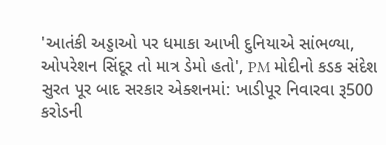'આતંકી અડ્ડાઓ પર ધમાકા આખી દુનિયાએ સાંભળ્યા, ઓપરેશન સિંદૂર તો માત્ર ડેમો હતો', PM મોદીનો કડક સંદેશ
સુરત પૂર બાદ સરકાર એક્શનમાં: ખાડીપૂર નિવારવા રૂ500 કરોડની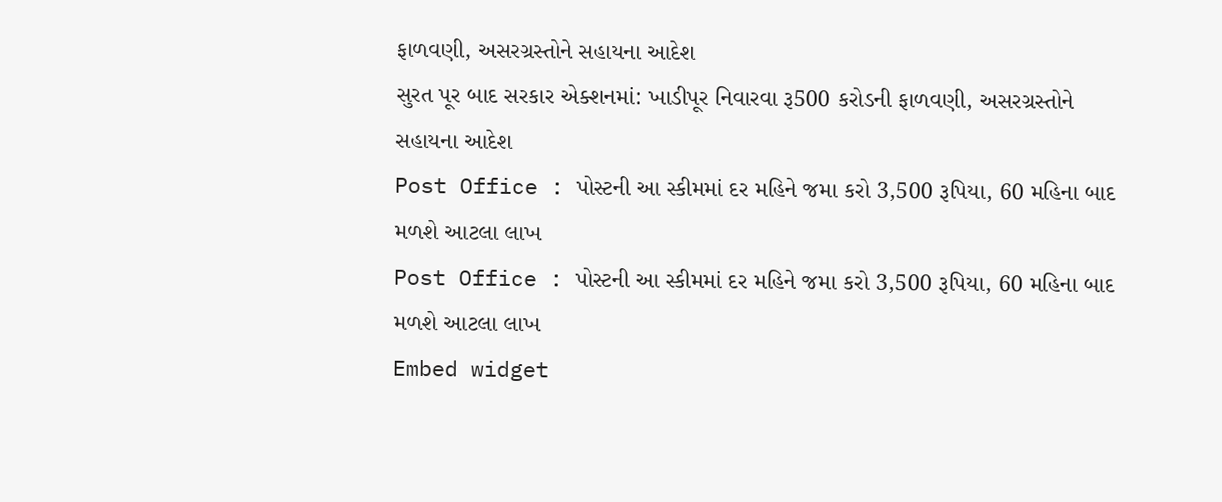ફાળવણી, અસરગ્રસ્તોને સહાયના આદેશ
સુરત પૂર બાદ સરકાર એક્શનમાં: ખાડીપૂર નિવારવા રૂ500 કરોડની ફાળવણી, અસરગ્રસ્તોને સહાયના આદેશ
Post Office : પોસ્ટની આ સ્કીમમાં દર મહિને જમા કરો 3,500 રૂપિયા, 60 મહિના બાદ મળશે આટલા લાખ
Post Office : પોસ્ટની આ સ્કીમમાં દર મહિને જમા કરો 3,500 રૂપિયા, 60 મહિના બાદ મળશે આટલા લાખ
Embed widget